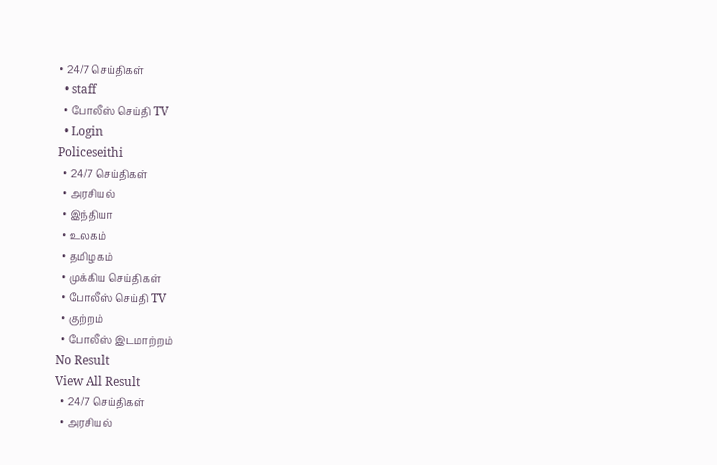• 24/7 செய்திகள்
  • staff
  • போலீஸ் செய்தி TV
  • Login
Policeseithi
  • 24/7 செய்திகள்
  • அரசியல்
  • இந்தியா
  • உலகம்
  • தமிழகம்
  • முக்கிய செய்திகள்
  • போலீஸ் செய்தி TV
  • குற்றம்
  • போலீஸ் இடமாற்றம்
No Result
View All Result
  • 24/7 செய்திகள்
  • அரசியல்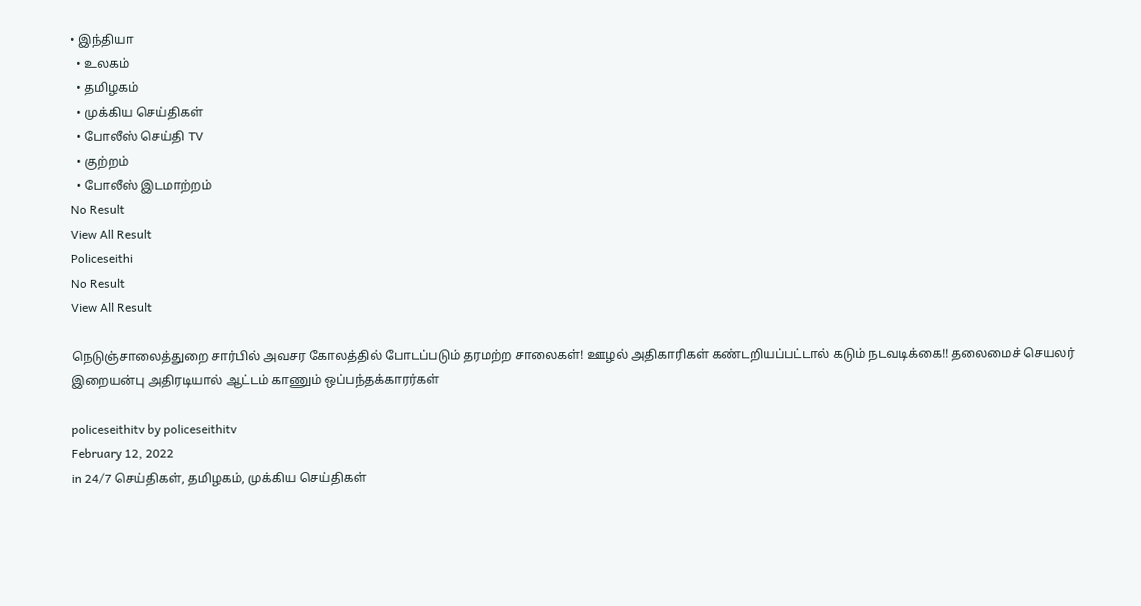• இந்தியா
  • உலகம்
  • தமிழகம்
  • முக்கிய செய்திகள்
  • போலீஸ் செய்தி TV
  • குற்றம்
  • போலீஸ் இடமாற்றம்
No Result
View All Result
Policeseithi
No Result
View All Result

நெடுஞ்சாலைத்துறை சார்பில் அவசர கோலத்தில் போடப்படும் தரமற்ற சாலைகள்! ஊழல் அதிகாரிகள் கண்டறியப்பட்டால் கடும் நடவடிக்கை!! தலைமைச் செயலர் இறையன்பு அதிரடியால் ஆட்டம் காணும் ஒப்பந்தக்காரர்கள்

policeseithitv by policeseithitv
February 12, 2022
in 24/7 செய்திகள், தமிழகம், முக்கிய செய்திகள்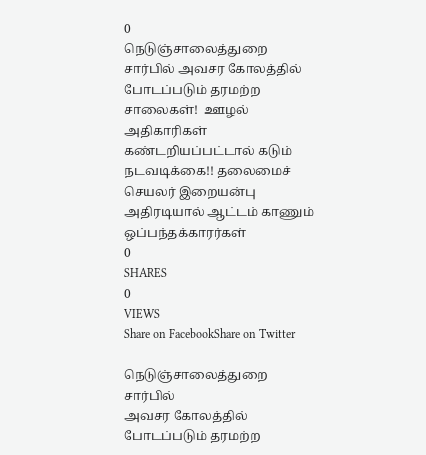0
நெடுஞ்சாலைத்துறை சார்பில் அவசர கோலத்தில் போடப்படும் தரமற்ற சாலைகள்!  ஊழல் அதிகாரிகள் கண்டறியப்பட்டால் கடும் நடவடிக்கை!! தலைமைச் செயலர் இறையன்பு அதிரடியால் ஆட்டம் காணும் ஒப்பந்தக்காரர்கள்
0
SHARES
0
VIEWS
Share on FacebookShare on Twitter

நெடுஞ்சாலைத்துறை சார்பில்
அவசர கோலத்தில்
போடப்படும் தரமற்ற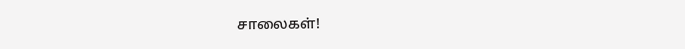சாலைகள்!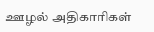ஊழல் அதிகாரிகள்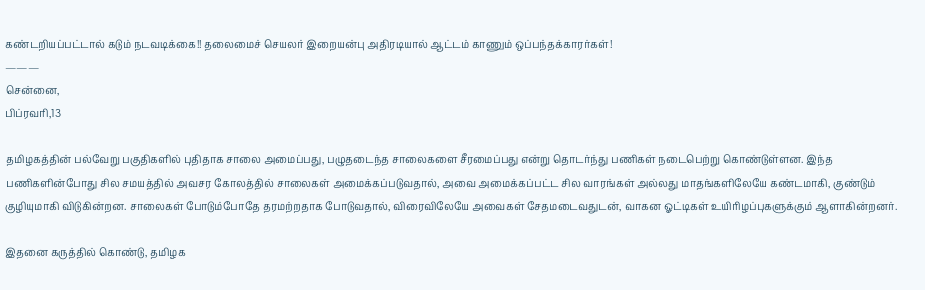கண்டறியப்பட்டால் கடும் நடவடிக்கை!! தலைமைச் செயலர் இறையன்பு அதிரடியால் ஆட்டம் காணும் ஒப்பந்தக்காரர்கள்!
———
சென்னை,
பிப்ரவரி,13

தமிழகத்தின் பல்வேறு பகுதிகளில் புதிதாக சாலை அமைப்பது, பழுதடைந்த சாலைகளை சீரமைப்பது என்று தொடர்ந்து பணிகள் நடைபெற்று கொண்டுள்ளன. இந்த பணிகளின்போது சில சமயத்தில் அவசர கோலத்தில் சாலைகள் அமைக்கப்படுவதால், அவை அமைக்கப்பட்ட சில வாரங்கள் அல்லது மாதங்களிலேயே கண்டமாகி, குண்டும் குழியுமாகி விடுகின்றன. சாலைகள் போடும்போதே தரமற்றதாக போடுவதால், விரைவிலேயே அவைகள் சேதமடைவதுடன், வாகன ஓட்டிகள் உயிரிழப்புகளுக்கும் ஆளாகின்றனர்.

இதனை கருத்தில் கொண்டு, தமிழக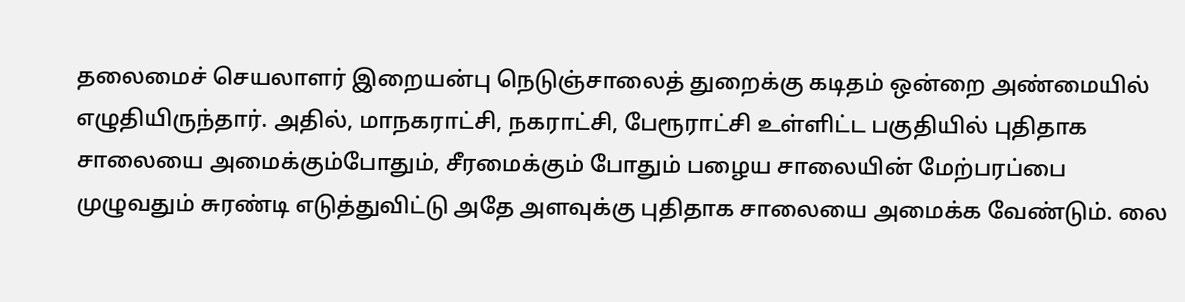தலைமைச் செயலாளர் இறையன்பு நெடுஞ்சாலைத் துறைக்கு கடிதம் ஒன்றை அண்மையில் எழுதியிருந்தார். அதில், மாநகராட்சி, நகராட்சி, பேரூராட்சி உள்ளிட்ட பகுதியில் புதிதாக சாலையை அமைக்கும்போதும், சீரமைக்கும் போதும் பழைய சாலையின் மேற்பரப்பை முழுவதும் சுரண்டி எடுத்துவிட்டு அதே அளவுக்கு புதிதாக சாலையை அமைக்க வேண்டும். லை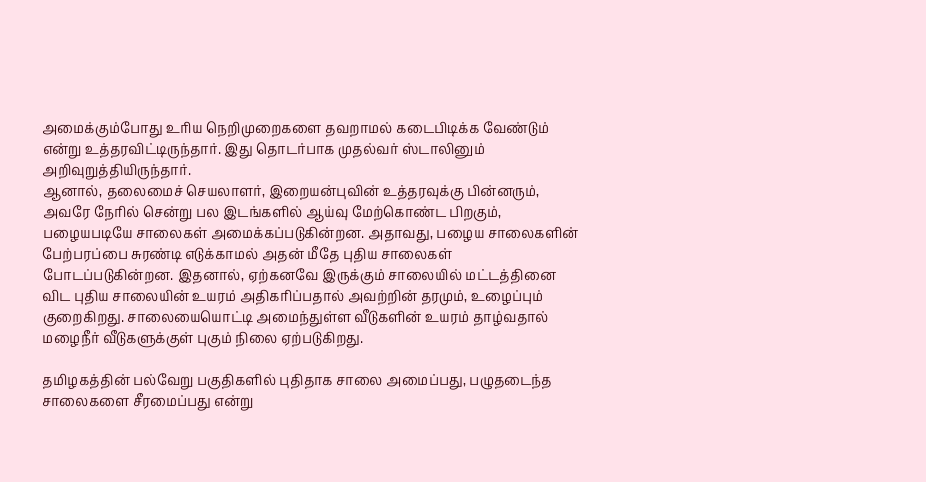அமைக்கும்போது உரிய நெறிமுறைகளை தவறாமல் கடைபிடிக்க வேண்டும் என்று உத்தரவிட்டிருந்தார். இது தொடர்பாக முதல்வர் ஸ்டாலினும் அறிவுறுத்தியிருந்தார்.
ஆனால், தலைமைச் செயலாளர், இறையன்புவின் உத்தரவுக்கு பின்னரும், அவரே நேரில் சென்று பல இடங்களில் ஆய்வு மேற்கொண்ட பிறகும், பழையபடியே சாலைகள் அமைக்கப்படுகின்றன. அதாவது, பழைய சாலைகளின் பேற்பரப்பை சுரண்டி எடுக்காமல் அதன் மீதே புதிய சாலைகள் போடப்படுகின்றன. இதனால், ஏற்கனவே இருக்கும் சாலையில் மட்டத்தினை விட புதிய சாலையின் உயரம் அதிகரிப்பதால் அவற்றின் தரமும், உழைப்பும் குறைகிறது. சாலையையொட்டி அமைந்துள்ள வீடுகளின் உயரம் தாழ்வதால் மழைநீர் வீடுகளுக்குள் புகும் நிலை ஏற்படுகிறது.

தமிழகத்தின் பல்வேறு பகுதிகளில் புதிதாக சாலை அமைப்பது, பழுதடைந்த சாலைகளை சீரமைப்பது என்று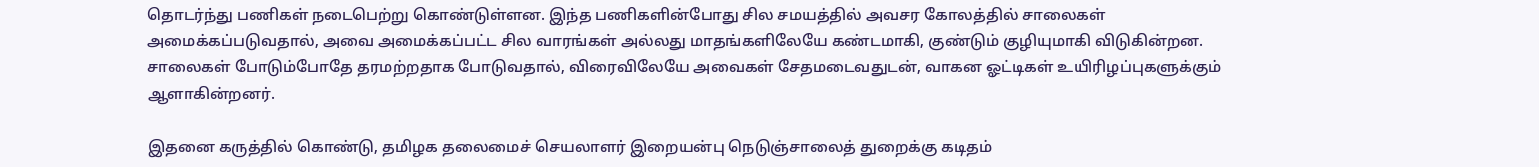தொடர்ந்து பணிகள் நடைபெற்று கொண்டுள்ளன. இந்த பணிகளின்போது சில சமயத்தில் அவசர கோலத்தில் சாலைகள் அமைக்கப்படுவதால், அவை அமைக்கப்பட்ட சில வாரங்கள் அல்லது மாதங்களிலேயே கண்டமாகி, குண்டும் குழியுமாகி விடுகின்றன. சாலைகள் போடும்போதே தரமற்றதாக போடுவதால், விரைவிலேயே அவைகள் சேதமடைவதுடன், வாகன ஓட்டிகள் உயிரிழப்புகளுக்கும் ஆளாகின்றனர்.

இதனை கருத்தில் கொண்டு, தமிழக தலைமைச் செயலாளர் இறையன்பு நெடுஞ்சாலைத் துறைக்கு கடிதம்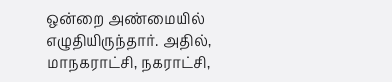ஒன்றை அண்மையில் எழுதியிருந்தார். அதில், மாநகராட்சி, நகராட்சி,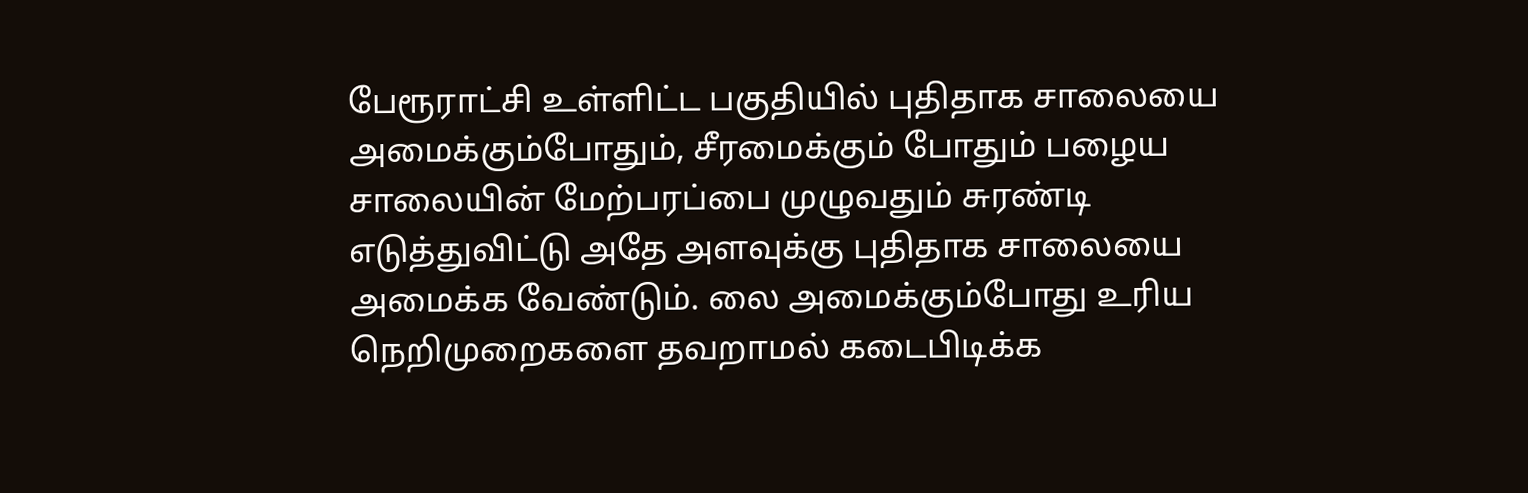பேரூராட்சி உள்ளிட்ட பகுதியில் புதிதாக சாலையை அமைக்கும்போதும், சீரமைக்கும் போதும் பழைய சாலையின் மேற்பரப்பை முழுவதும் சுரண்டி எடுத்துவிட்டு அதே அளவுக்கு புதிதாக சாலையை அமைக்க வேண்டும். லை அமைக்கும்போது உரிய நெறிமுறைகளை தவறாமல் கடைபிடிக்க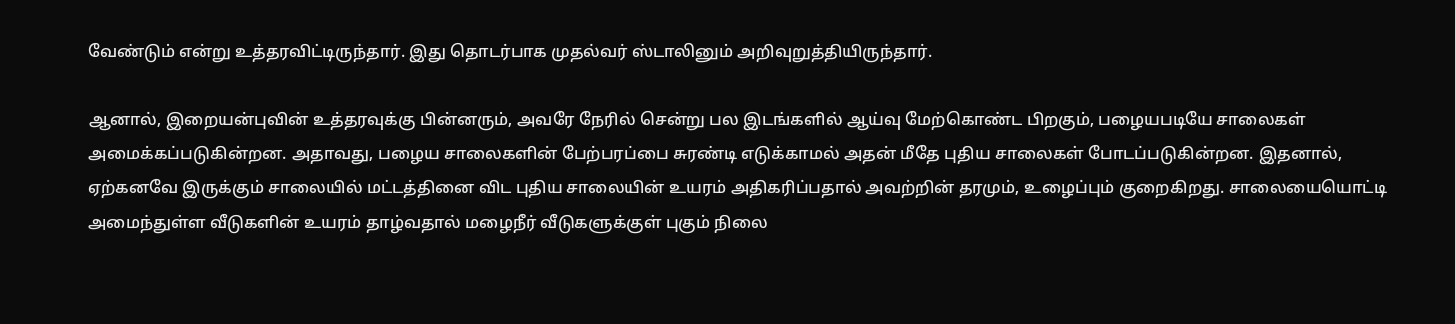வேண்டும் என்று உத்தரவிட்டிருந்தார். இது தொடர்பாக முதல்வர் ஸ்டாலினும் அறிவுறுத்தியிருந்தார்.

ஆனால், இறையன்புவின் உத்தரவுக்கு பின்னரும், அவரே நேரில் சென்று பல இடங்களில் ஆய்வு மேற்கொண்ட பிறகும், பழையபடியே சாலைகள் அமைக்கப்படுகின்றன. அதாவது, பழைய சாலைகளின் பேற்பரப்பை சுரண்டி எடுக்காமல் அதன் மீதே புதிய சாலைகள் போடப்படுகின்றன. இதனால், ஏற்கனவே இருக்கும் சாலையில் மட்டத்தினை விட புதிய சாலையின் உயரம் அதிகரிப்பதால் அவற்றின் தரமும், உழைப்பும் குறைகிறது. சாலையையொட்டி அமைந்துள்ள வீடுகளின் உயரம் தாழ்வதால் மழைநீர் வீடுகளுக்குள் புகும் நிலை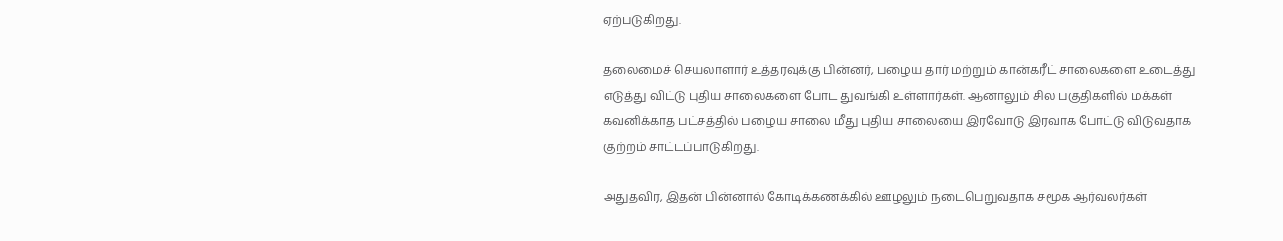ஏற்படுகிறது.

தலைமைச் செயலாளார் உத்தரவுக்கு பின்னர், பழைய தார் மற்றும் கான்கரீட் சாலைகளை உடைத்து எடுத்து விட்டு புதிய சாலைகளை போட துவங்கி உள்ளார்கள். ஆனாலும் சில பகுதிகளில் மக்கள் கவனிக்காத பட்சத்தில் பழைய சாலை மீது புதிய சாலையை இரவோடு இரவாக போட்டு விடுவதாக குற்றம் சாட்டப்பாடுகிறது.

அதுதவிர, இதன் பின்னால் கோடிக்கணக்கில் ஊழலும் நடைபெறுவதாக சமூக ஆர்வலர்கள்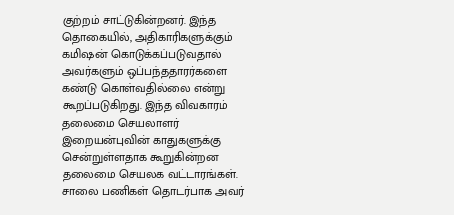குற்றம் சாட்டுகின்றனர். இந்த தொகையில், அதிகாரிகளுக்கும் கமிஷன் கொடுக்கப்படுவதால் அவர்களும் ஒப்பந்ததாரர்களை கண்டு கொள்வதில்லை என்று கூறப்படுகிறது. இந்த விவகாரம் தலைமை செயலாளர் இறையன்புவின் காதுகளுக்கு சென்றுள்ளதாக கூறுகின்றன தலைமை செயலக வட்டாரங்கள்.
சாலை பணிகள் தொடர்பாக அவர்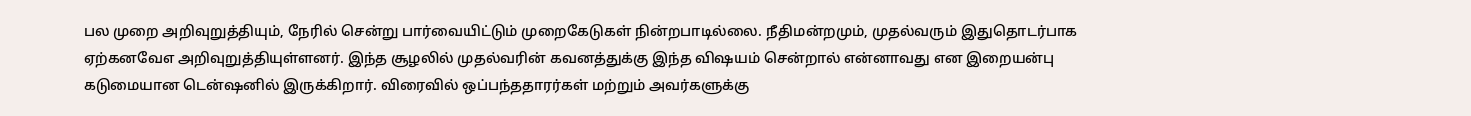பல முறை அறிவுறுத்தியும், நேரில் சென்று பார்வையிட்டும் முறைகேடுகள் நின்றபாடில்லை. நீதிமன்றமும், முதல்வரும் இதுதொடர்பாக ஏற்கனவேஎ அறிவுறுத்தியுள்ளனர். இந்த சூழலில் முதல்வரின் கவனத்துக்கு இந்த விஷயம் சென்றால் என்னாவது என இறையன்பு கடுமையான டென்ஷனில் இருக்கிறார். விரைவில் ஒப்பந்ததாரர்கள் மற்றும் அவர்களுக்கு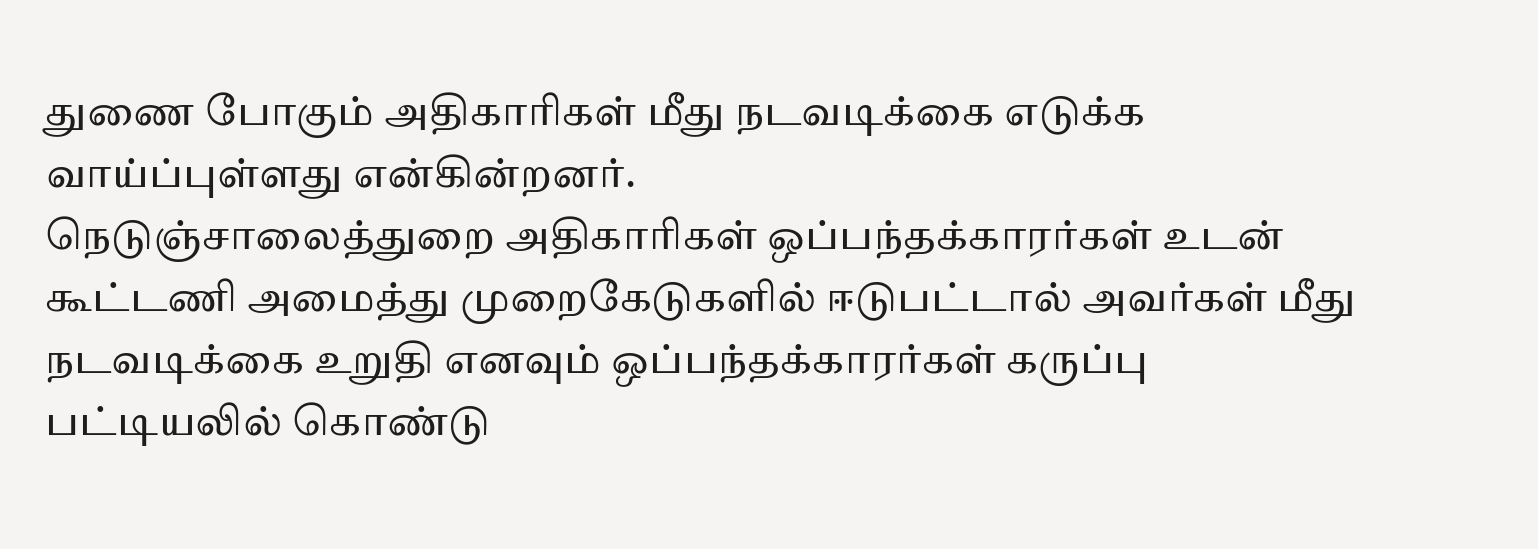துணை போகும் அதிகாரிகள் மீது நடவடிக்கை எடுக்க வாய்ப்புள்ளது என்கின்றனர்.
நெடுஞ்சாலைத்துறை அதிகாரிகள் ஒப்பந்தக்காரர்கள் உடன் கூட்டணி அமைத்து முறைகேடுகளில் ஈடுபட்டால் அவர்கள் மீது நடவடிக்கை உறுதி எனவும் ஒப்பந்தக்காரர்கள் கருப்பு பட்டியலில் கொண்டு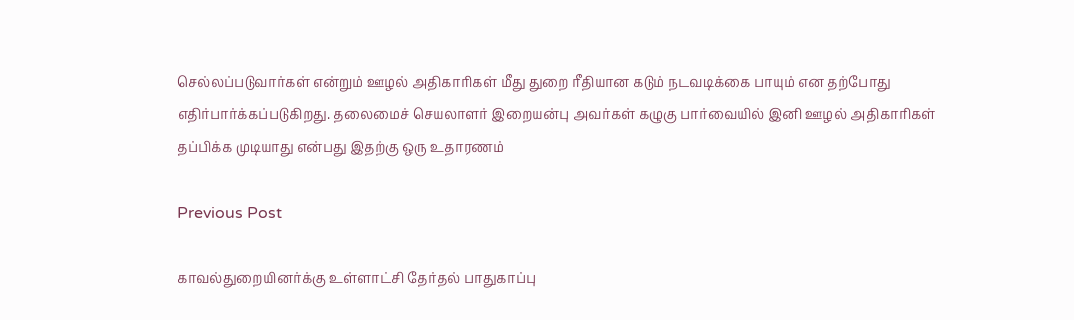செல்லப்படுவார்கள் என்றும் ஊழல் அதிகாரிகள் மீது துறை ரீதியான கடும் நடவடிக்கை பாயும் என தற்போது எதிர்பார்க்கப்படுகிறது. தலைமைச் செயலாளர் இறையன்பு அவர்கள் கழுகு பார்வையில் இனி ஊழல் அதிகாரிகள் தப்பிக்க முடியாது என்பது இதற்கு ஒரு உதாரணம்

Previous Post

காவல்துறையினர்க்கு உள்ளாட்சி தேர்தல் பாதுகாப்பு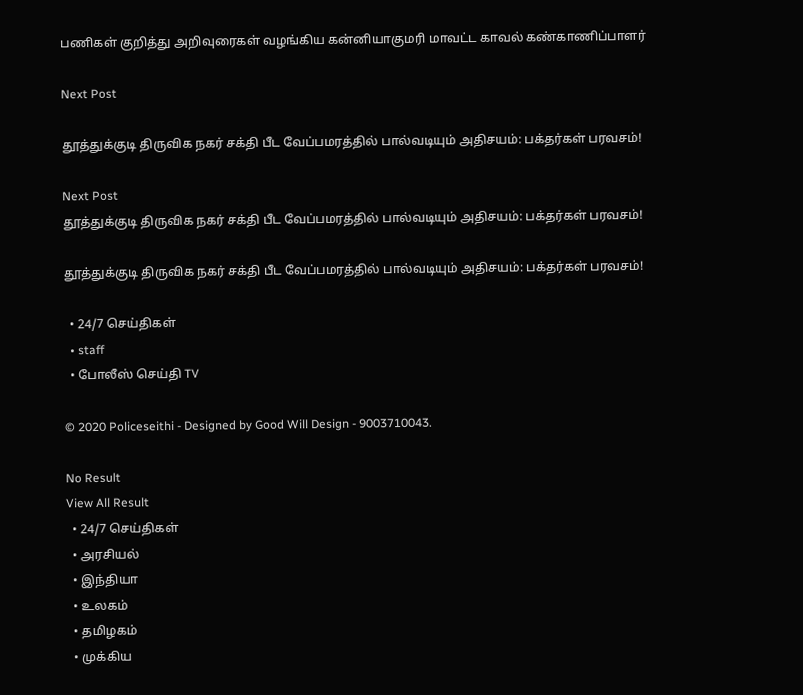பணிகள் குறித்து அறிவுரைகள் வழங்கிய கன்னியாகுமரி மாவட்ட காவல் கண்காணிப்பாளர்

Next Post

தூத்துக்குடி திருவிக நகர் சக்தி பீட வேப்பமரத்தில் பால்வடியும் அதிசயம்: பக்தர்கள் பரவசம்!

Next Post
தூத்துக்குடி திருவிக நகர் சக்தி பீட வேப்பமரத்தில் பால்வடியும் அதிசயம்: பக்தர்கள் பரவசம்!

தூத்துக்குடி திருவிக நகர் சக்தி பீட வேப்பமரத்தில் பால்வடியும் அதிசயம்: பக்தர்கள் பரவசம்!

  • 24/7 செய்திகள்
  • staff
  • போலீஸ் செய்தி TV

© 2020 Policeseithi - Designed by Good Will Design - 9003710043.

No Result
View All Result
  • 24/7 செய்திகள்
  • அரசியல்
  • இந்தியா
  • உலகம்
  • தமிழகம்
  • முக்கிய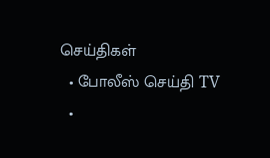செய்திகள்
  • போலீஸ் செய்தி TV
  •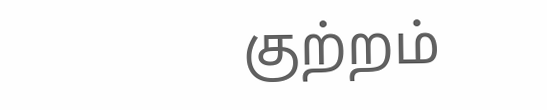குற்றம்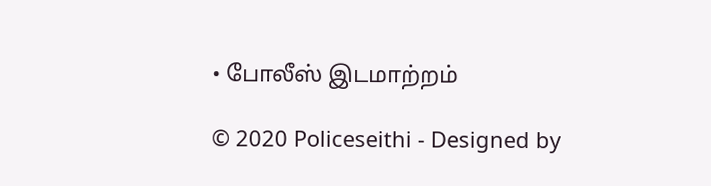• போலீஸ் இடமாற்றம்

© 2020 Policeseithi - Designed by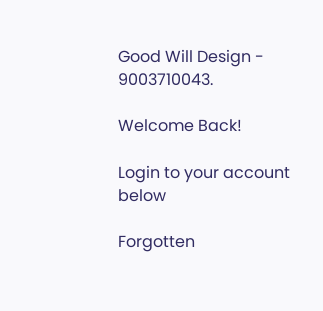Good Will Design - 9003710043.

Welcome Back!

Login to your account below

Forgotten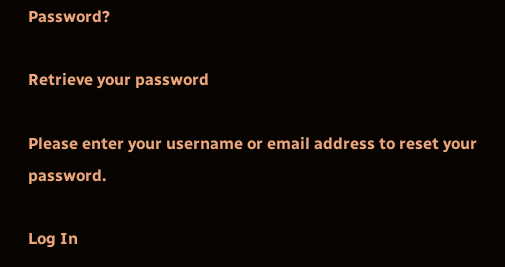Password?

Retrieve your password

Please enter your username or email address to reset your password.

Log In